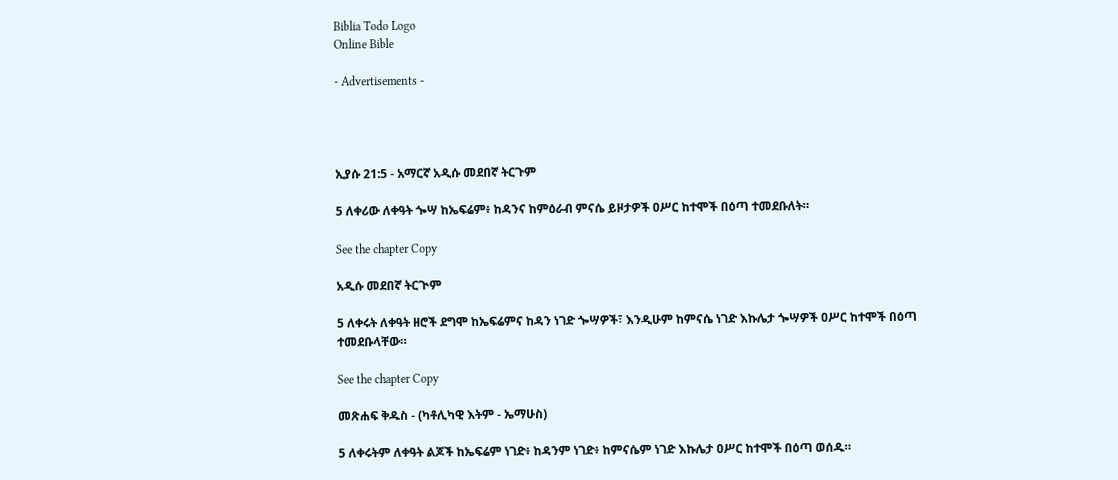Biblia Todo Logo
Online Bible

- Advertisements -




ኢያሱ 21:5 - አማርኛ አዲሱ መደበኛ ትርጉም

5 ለቀሪው ለቀዓት ጐሣ ከኤፍሬም፥ ከዳንና ከምዕራብ ምናሴ ይዞታዎች ዐሥር ከተሞች በዕጣ ተመደቡለት።

See the chapter Copy

አዲሱ መደበኛ ትርጒም

5 ለቀሩት ለቀዓት ዘሮች ደግሞ ከኤፍሬምና ከዳን ነገድ ጐሣዎች፣ እንዲሁም ከምናሴ ነገድ እኩሌታ ጐሣዎች ዐሥር ከተሞች በዕጣ ተመደቡላቸው።

See the chapter Copy

መጽሐፍ ቅዱስ - (ካቶሊካዊ እትም - ኤማሁስ)

5 ለቀሩትም ለቀዓት ልጆች ከኤፍሬም ነገድ፥ ከዳንም ነገድ፥ ከምናሴም ነገድ እኩሌታ ዐሥር ከተሞች በዕጣ ወሰዱ።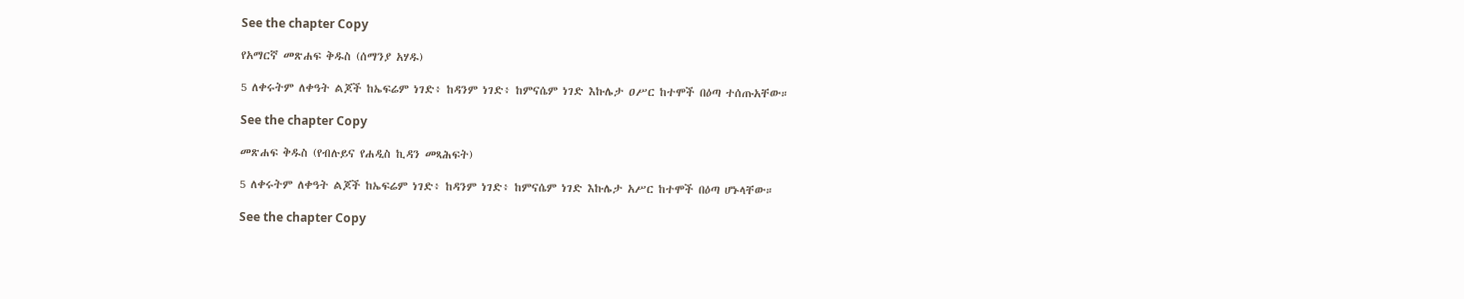See the chapter Copy

የአማርኛ መጽሐፍ ቅዱስ (ሰማንያ አሃዱ)

5 ለቀሩትም ለቀዓት ልጆች ከኤፍሬም ነገድ፥ ከዳንም ነገድ፥ ከምናሴም ነገድ እኩሌታ ዐሥር ከተሞች በዕጣ ተሰጡአቸው።

See the chapter Copy

መጽሐፍ ቅዱስ (የብሉይና የሐዲስ ኪዳን መጻሕፍት)

5 ለቀሩትም ለቀዓት ልጆች ከኤፍሬም ነገድ፥ ከዳንም ነገድ፥ ከምናሴም ነገድ እኩሌታ አሥር ከተሞች በዕጣ ሆኑላቸው።

See the chapter Copy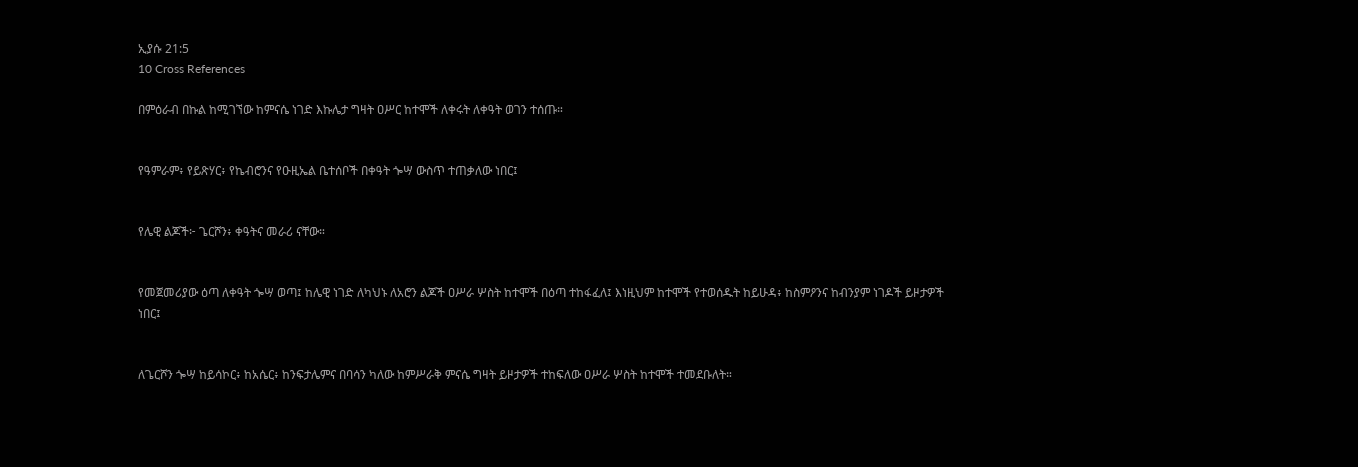ኢያሱ 21:5
10 Cross References

በምዕራብ በኩል ከሚገኘው ከምናሴ ነገድ እኩሌታ ግዛት ዐሥር ከተሞች ለቀሩት ለቀዓት ወገን ተሰጡ።


የዓምራም፥ የይጽሃር፥ የኬብሮንና የዑዚኤል ቤተሰቦች በቀዓት ጐሣ ውስጥ ተጠቃለው ነበር፤


የሌዊ ልጆች፦ ጌርሾን፥ ቀዓትና መራሪ ናቸው።


የመጀመሪያው ዕጣ ለቀዓት ጐሣ ወጣ፤ ከሌዊ ነገድ ለካህኑ ለአሮን ልጆች ዐሥራ ሦስት ከተሞች በዕጣ ተከፋፈለ፤ እነዚህም ከተሞች የተወሰዱት ከይሁዳ፥ ከስምዖንና ከብንያም ነገዶች ይዞታዎች ነበር፤


ለጌርሾን ጐሣ ከይሳኮር፥ ከአሴር፥ ከንፍታሌምና በባሳን ካለው ከምሥራቅ ምናሴ ግዛት ይዞታዎች ተከፍለው ዐሥራ ሦስት ከተሞች ተመደቡለት።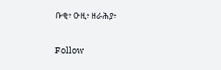ቡቂ፥ ዑዚ፥ ዘራሕያ፥


Follow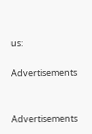us:

Advertisements


Advertisements